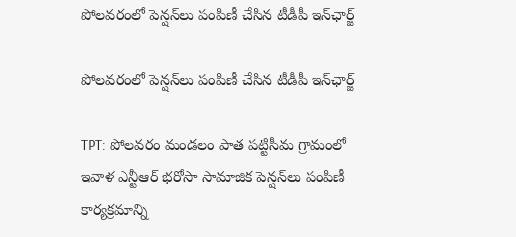పోలవరంలో పెన్షన్‌లు పంపిణీ చేసిన టీడీపీ ఇన్‌ఛార్జ్

పోలవరంలో పెన్షన్‌లు పంపిణీ చేసిన టీడీపీ ఇన్‌ఛార్జ్

TPT: పోలవరం మండలం పాత పట్టిసీమ గ్రామంలో ఇవాళ ఎన్టీఆర్ భరోసా సామాజిక పెన్షన్‌లు పంపిణీ కార్యక్రమాన్ని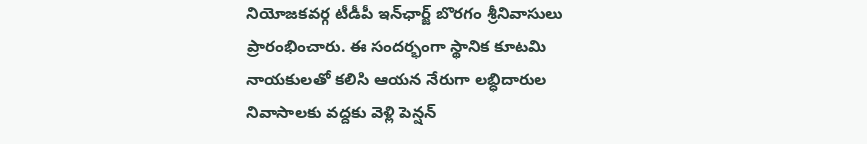నియోజకవర్గ టీడీపీ ఇన్‌ఛార్జ్ బొరగం శ్రీనివాసులు ప్రారంభించారు. ఈ సందర్భంగా స్థానిక కూటమి నాయకులతో కలిసి ఆయన నేరుగా లబ్ధిదారుల నివాసాలకు వద్దకు వెళ్లి పెన్షన్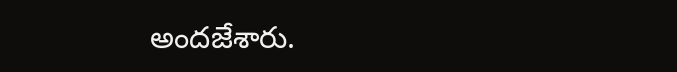అందజేశారు.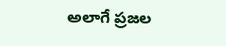అలాగే ప్రజల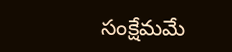సంక్షేమమే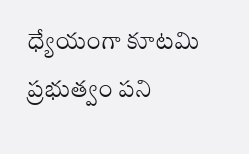ధ్యేయంగా కూటమి ప్రభుత్వం పని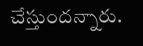చేస్తుందన్నారు.